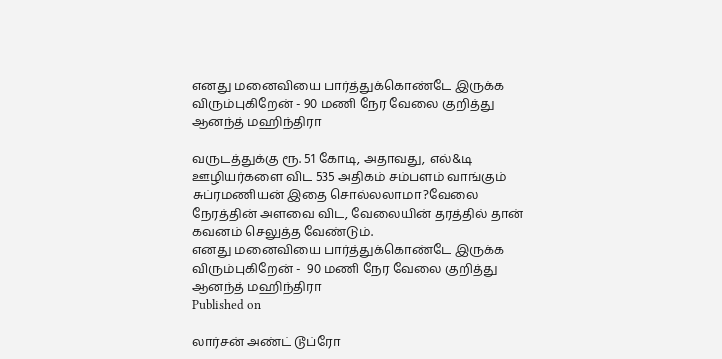எனது மனைவியை பார்த்துக்கொண்டே இருக்க விரும்புகிறேன் - 90 மணி நேர வேலை குறித்து ஆனந்த் மஹிந்திரா

வருடத்துக்கு ரூ. 51 கோடி, அதாவது, எல்&டி ஊழியர்களை விட 535 அதிகம் சம்பளம் வாங்கும் சுப்ரமணியன் இதை சொல்லலாமா?வேலை நேரத்தின் அளவை விட, வேலையின் தரத்தில் தான் கவனம் செலுத்த வேண்டும்.
எனது மனைவியை பார்த்துக்கொண்டே இருக்க விரும்புகிறேன் -  90 மணி நேர வேலை குறித்து ஆனந்த் மஹிந்திரா
Published on

லார்சன் அண்ட் டூப்ரோ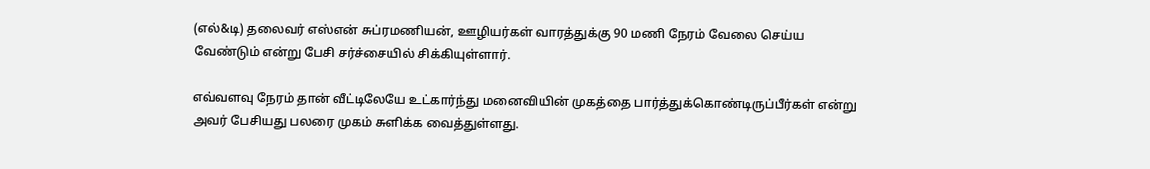(எல்&டி) தலைவர் எஸ்என் சுப்ரமணியன், ஊழியர்கள் வாரத்துக்கு 90 மணி நேரம் வேலை செய்ய வேண்டும் என்று பேசி சர்ச்சையில் சிக்கியுள்ளார்.

எவ்வளவு நேரம் தான் வீட்டிலேயே உட்கார்ந்து மனைவியின் முகத்தை பார்த்துக்கொண்டிருப்பீர்கள் என்று அவர் பேசியது பலரை முகம் சுளிக்க வைத்துள்ளது.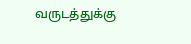வருடத்துக்கு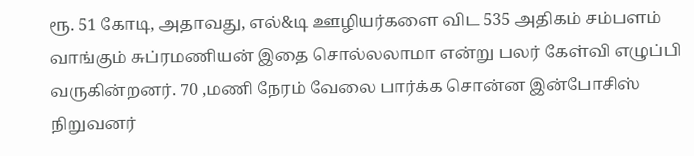ரூ. 51 கோடி, அதாவது, எல்&டி ஊழியர்களை விட 535 அதிகம் சம்பளம் வாங்கும் சுப்ரமணியன் இதை சொல்லலாமா என்று பலர் கேள்வி எழுப்பி வருகின்றனர். 70 ,மணி நேரம் வேலை பார்க்க சொன்ன இன்போசிஸ் நிறுவனர்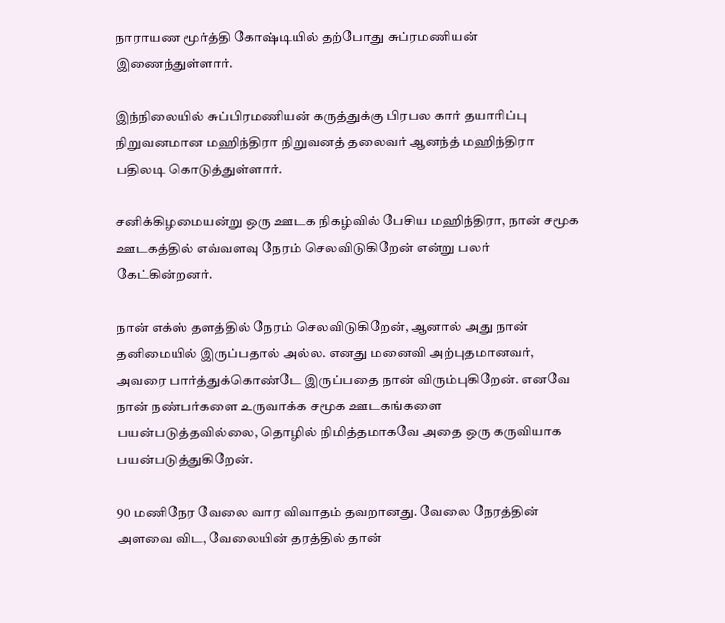நாராயண மூர்த்தி கோஷ்டியில் தற்போது சுப்ரமணியன் இணைந்துள்ளார்.

இந்நிலையில் சுப்பிரமணியன் கருத்துக்கு பிரபல கார் தயாரிப்பு நிறுவனமான மஹிந்திரா நிறுவனத் தலைவர் ஆனந்த் மஹிந்திரா பதிலடி கொடுத்துள்ளார்.

சனிக்கிழமையன்று ஒரு ஊடக நிகழ்வில் பேசிய மஹிந்திரா, நான் சமூக ஊடகத்தில் எவ்வளவு நேரம் செலவிடுகிறேன் என்று பலர் கேட்கின்றனர்.

நான் எக்ஸ் தளத்தில் நேரம் செலவிடுகிறேன், ஆனால் அது நான் தனிமையில் இருப்பதால் அல்ல. எனது மனைவி அற்புதமானவர், அவரை பார்த்துக்கொண்டே இருப்பதை நான் விரும்புகிறேன். எனவே நான் நண்பர்களை உருவாக்க சமூக ஊடகங்களை பயன்படுத்தவில்லை, தொழில் நிமித்தமாகவே அதை ஒரு கருவியாக பயன்படுத்துகிறேன்.

90 மணிநேர வேலை வார விவாதம் தவறானது. வேலை நேரத்தின் அளவை விட, வேலையின் தரத்தில் தான்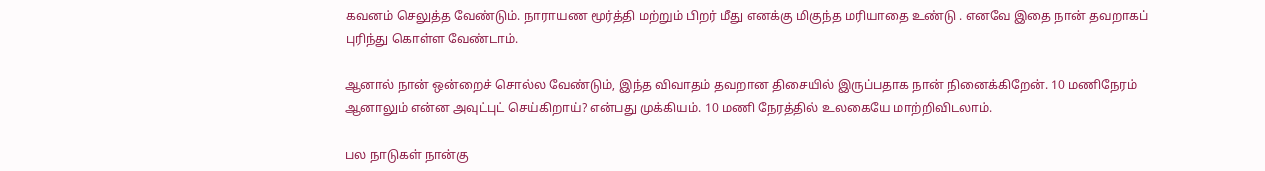கவனம் செலுத்த வேண்டும். நாராயண மூர்த்தி மற்றும் பிறர் மீது எனக்கு மிகுந்த மரியாதை உண்டு . எனவே இதை நான் தவறாகப் புரிந்து கொள்ள வேண்டாம்.

ஆனால் நான் ஒன்றைச் சொல்ல வேண்டும், இந்த விவாதம் தவறான திசையில் இருப்பதாக நான் நினைக்கிறேன். 10 மணிநேரம் ஆனாலும் என்ன அவுட்புட் செய்கிறாய்? என்பது முக்கியம். 10 மணி நேரத்தில் உலகையே மாற்றிவிடலாம்.

பல நாடுகள் நான்கு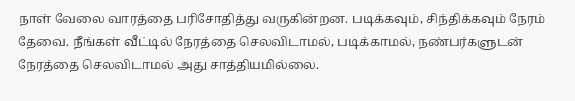நாள் வேலை வாரத்தை பரிசோதித்து வருகின்றன. படிக்கவும், சிந்திக்கவும் நேரம் தேவை. நீங்கள் வீட்டில் நேரத்தை செலவிடாமல், படிக்காமல், நண்பர்களுடன் நேரத்தை செலவிடாமல் அது சாத்தியமில்லை.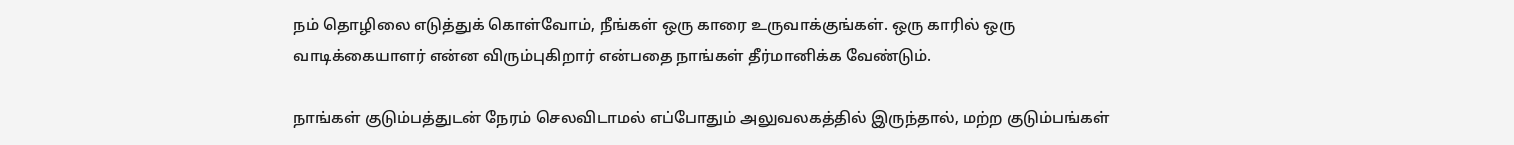நம் தொழிலை எடுத்துக் கொள்வோம், நீங்கள் ஒரு காரை உருவாக்குங்கள். ஒரு காரில் ஒரு வாடிக்கையாளர் என்ன விரும்புகிறார் என்பதை நாங்கள் தீர்மானிக்க வேண்டும்.

நாங்கள் குடும்பத்துடன் நேரம் செலவிடாமல் எப்போதும் அலுவலகத்தில் இருந்தால், மற்ற குடும்பங்கள்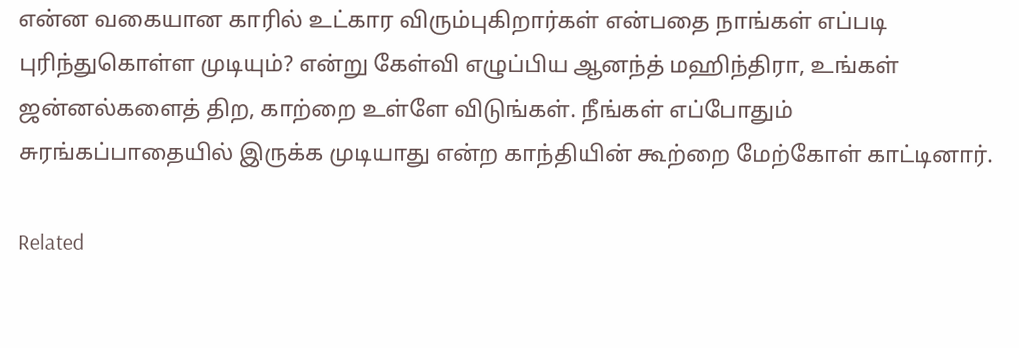என்ன வகையான காரில் உட்கார விரும்புகிறார்கள் என்பதை நாங்கள் எப்படி புரிந்துகொள்ள முடியும்? என்று கேள்வி எழுப்பிய ஆனந்த் மஹிந்திரா, உங்கள் ஜன்னல்களைத் திற, காற்றை உள்ளே விடுங்கள். நீங்கள் எப்போதும் சுரங்கப்பாதையில் இருக்க முடியாது என்ற காந்தியின் கூற்றை மேற்கோள் காட்டினார்.

Related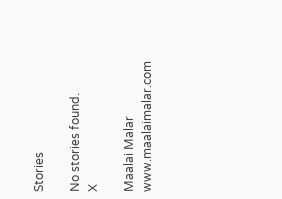Stories

No stories found.
X

Maalai Malar
www.maalaimalar.com